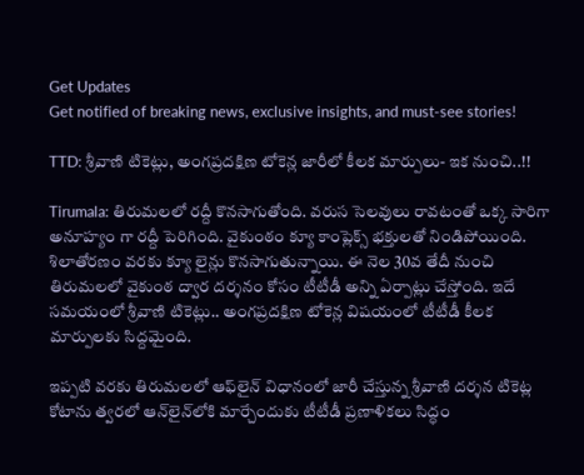Get Updates
Get notified of breaking news, exclusive insights, and must-see stories!

TTD: శ్రీవాణి టికెట్లు, అంగప్రదక్షిణ టోకెన్ల జారీలో కీలక మార్పులు- ఇక నుంచి..!!

Tirumala: తిరుమలలో రద్దీ కొనసాగుతోంది. వరుస సెలవులు రావటంతో ఒక్క సారిగా అనూహ్యం గా రద్దీ పెరిగింది. వైకుంఠం క్యూ కాంప్లెక్స్ భక్తులతో నిండిపోయింది. శిలాతోరణం వరకు క్యూ లైన్లు కొనసాగుతున్నాయి. ఈ నెల 30వ తేదీ నుంచి తిరుమలలో వైకుంఠ ద్వార దర్శనం కోసం టీటీడీ అన్ని ఏర్పాట్లు చేస్తోంది. ఇదే సమయంలో శ్రీవాణి టికెట్లు.. అంగప్రదక్షిణ టోకెన్ల విషయంలో టీటీడీ కీలక మార్పులకు సిద్దమైంది.

ఇప్పటి వరకు తిరుమలలో ఆఫ్‌లైన్‌ విధానంలో జారీ చేస్తున్న శ్రీవాణి దర్శన టికెట్ల కోటాను త్వరలో ఆన్‌లైన్‌లోకి మార్చేందుకు టీటీడీ ప్రణాళికలు సిద్ధం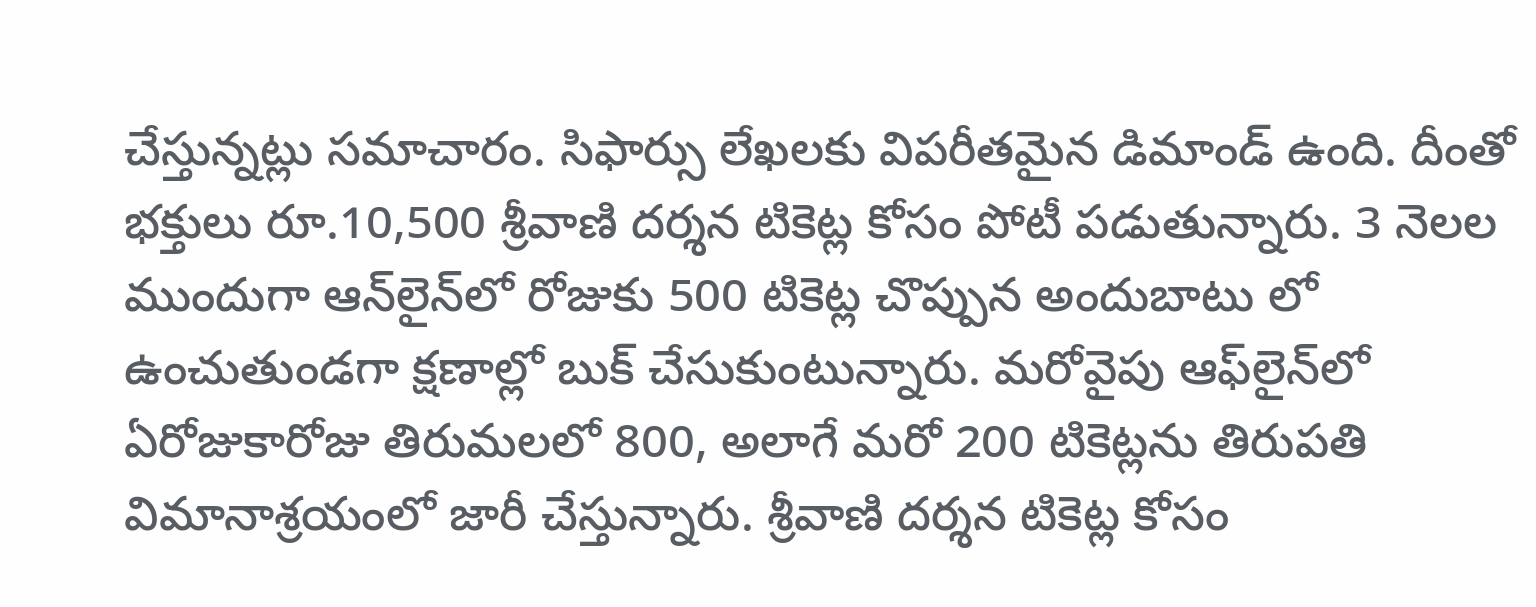చేస్తున్నట్లు సమాచారం. సిఫార్సు లేఖలకు విపరీతమైన డిమాండ్‌ ఉంది. దీంతో భక్తులు రూ.10,500 శ్రీవాణి దర్శన టికెట్ల కోసం పోటీ పడుతున్నారు. 3 నెలల ముందుగా ఆన్‌లైన్‌లో రోజుకు 500 టికెట్ల చొప్పున అందుబాటు లో ఉంచుతుండగా క్షణాల్లో బుక్‌ చేసుకుంటున్నారు. మరోవైపు ఆఫ్‌లైన్‌లో ఏరోజుకారోజు తిరుమలలో 800, అలాగే మరో 200 టికెట్లను తిరుపతి విమానాశ్రయంలో జారీ చేస్తున్నారు. శ్రీవాణి దర్శన టికెట్ల కోసం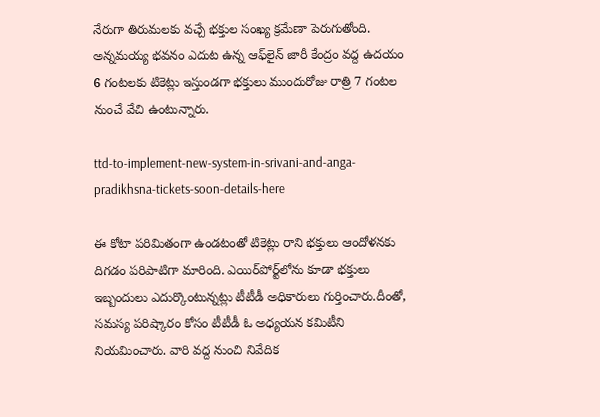నేరుగా తిరుమలకు వచ్చే భక్తుల సంఖ్య క్రమేణా పెరుగుతోంది. అన్నమయ్య భవనం ఎదుట ఉన్న ఆఫ్‌లైన్‌ జారీ కేంద్రం వద్ద ఉదయం 6 గంటలకు టికెట్లు ఇస్తుండగా భక్తులు ముందురోజు రాత్రి 7 గంటల నుంచే వేచి ఉంటున్నారు.

ttd-to-implement-new-system-in-srivani-and-anga-pradikhsna-tickets-soon-details-here

ఈ కోటా పరిమితంగా ఉండటంతో టికెట్లు రాని భక్తులు ఆందోళనకు దిగడం పరిపాటిగా మారింది. ఎయిర్‌పోర్ట్‌లోను కూడా భక్తులు ఇబ్బందులు ఎదుర్కొంటున్నట్లు టీటీడీ అధికారులు గుర్తించారు.దీంతో, సమస్య పరిష్కారం కోసం టీటీడీ ఓ అధ్యయన కమిటీని నియమించారు. వారి వద్ద నుంచి నివేదిక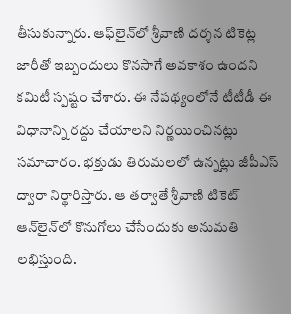తీసుకున్నారు. ఆఫ్‌లైన్‌లో శ్రీవాణి దర్శన టికెట్ల జారీతో ఇబ్బందులు కొనసాగే అవకాశం ఉందని కమిటీ స్పష్టం చేశారు. ఈ నేపథ్యంలోనే టీటీడీ ఈ విధానాన్ని రద్దు చేయాలని నిర్ణయించినట్లు సమాచారం. భక్తుడు తిరుమలలో ఉన్నట్లు జీపీఎస్‌ ద్వారా నిర్థారిస్తారు. ఆ తర్వాతే శ్రీవాణి టికెట్‌ ఆన్‌లైన్‌లో కొనుగోలు చేసేందుకు అనుమతి లభిస్తుంది.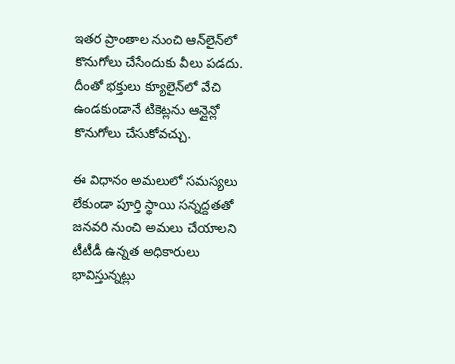ఇతర ప్రాంతాల నుంచి ఆన్‌లైన్‌లో కొనుగోలు చేసేందుకు వీలు పడదు. దీంతో భక్తులు క్యూలైన్‌లో వేచి ఉండకుండానే టికెట్లను ఆన్లైన్లో కొనుగోలు చేసుకోవచ్చు.

ఈ విధానం అమలులో సమస్యలు లేకుండా పూర్తి స్థాయి సన్నద్దతతో జనవరి నుంచి అమలు చేయాలని టీటీడీ ఉన్నత అధికారులు భావిస్తున్నట్లు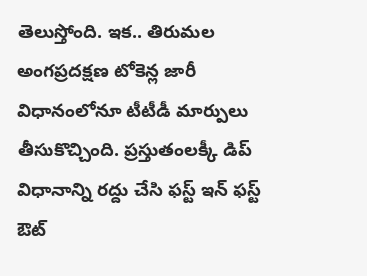తెలుస్తోంది. ఇక.. తిరుమల అంగప్రదక్షణ టోకెన్ల జారీ విధానంలోనూ టీటీడీ మార్పులు తీసుకొచ్చింది. ప్రస్తుతంలక్కీ డిప్‌ విధానాన్ని రద్దు చేసి ఫస్ట్‌ ఇన్‌ ఫస్ట్‌ ఔట్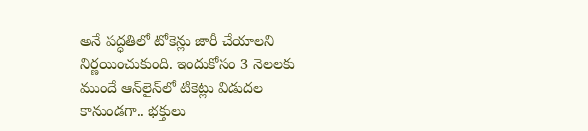అనే పద్ధతిలో టోకెన్లు జారీ చేయాలని నిర్ణయించుకుంది. ఇందుకోసం 3 నెలలకు ముందే ఆన్‌లైన్‌లో టికెట్లు విడుదల కానుండగా.. భక్తులు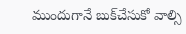ముందుగానే బుక్‌చేసుకో వాల్సి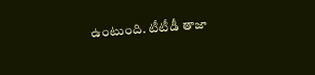ఉంటుంది. టీటీడీ తాజా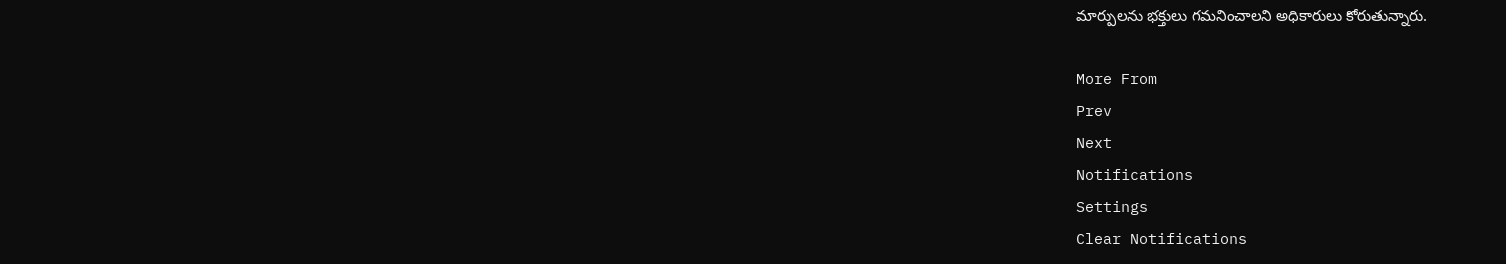మార్పులను భక్తులు గమనించాలని అధికారులు కోరుతున్నారు.

More From
Prev
Next
Notifications
Settings
Clear Notifications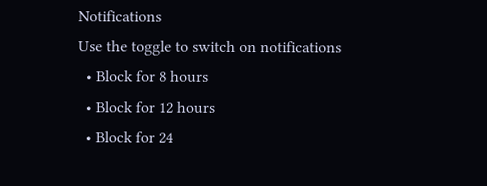Notifications
Use the toggle to switch on notifications
  • Block for 8 hours
  • Block for 12 hours
  • Block for 24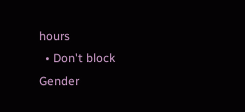hours
  • Don't block
Gender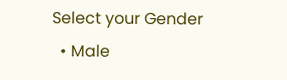Select your Gender
  • Male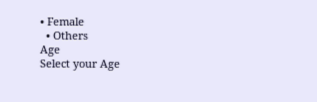• Female
  • Others
Age
Select your Age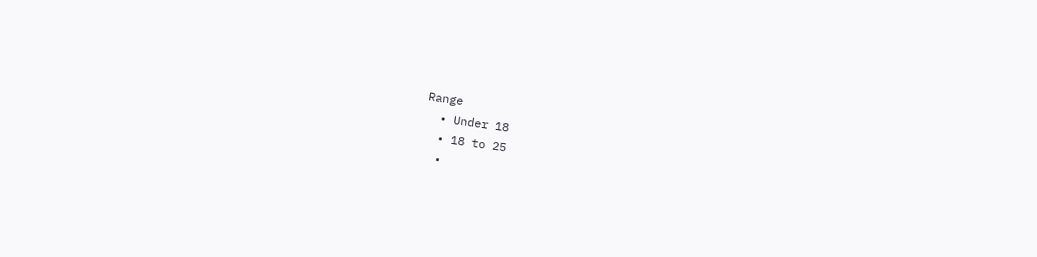Range
  • Under 18
  • 18 to 25
  •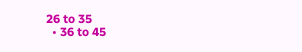26 to 35
  • 36 to 45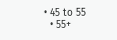• 45 to 55
  • 55+